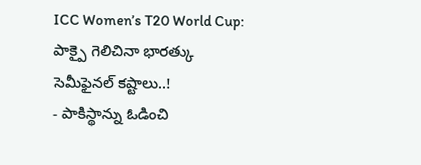ICC Women’s T20 World Cup: పాక్పై గెలిచినా భారత్కు సెమీఫైనల్ కష్టాలు..!
- పాకిస్థాన్ను ఓడించి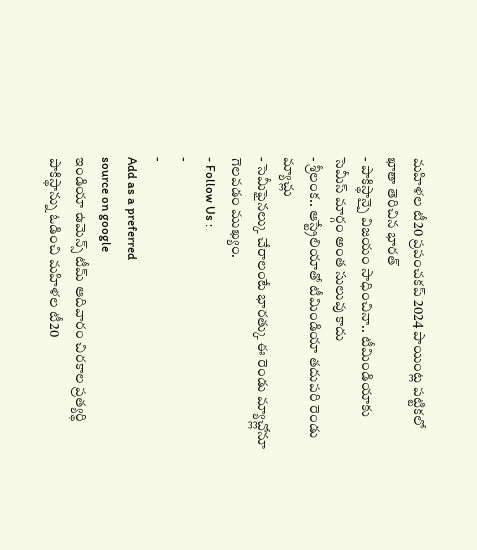మహిళల టీ20 ప్రపంచకప్ 2024 పాయింట్ల పట్టికలో ఖాతా తెరిచిన భారత్
- పాకిస్థాన్పై విజయం సాధించినా.. టీమిండియాకు సెమీస్ మార్గం అంత సులువు కాదు
- శ్రీలంక.. ఆస్ట్రేలియాతో టీమిండియా తదుపరి రెండు మ్యాచ్లు
- సెమీఫైనల్కు చేరాలంటే భారత్కు ఈ రెండు మ్యాచ్ల్లోనూ గెలవడం ముఖ్యం.
- Follow Us :
-
-
Add as a preferred
source on google
ఇండియా ఉమెన్స్ టీమ్ ఆదివారం చిరకాల ప్రత్యర్థి పాకిస్థాన్ను ఓడించి మహిళల టీ20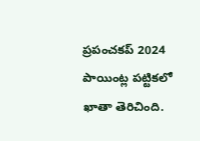ప్రపంచకప్ 2024 పాయింట్ల పట్టికలో ఖాతా తెరిచింది.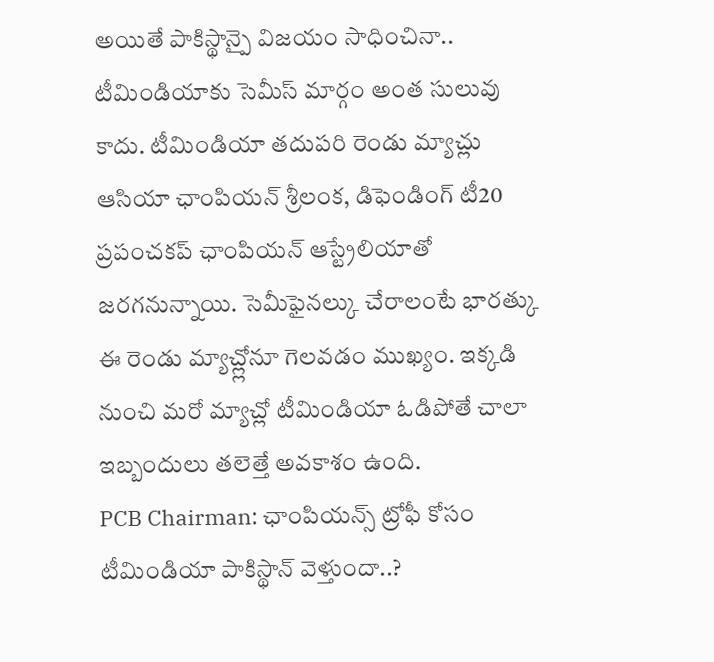అయితే పాకిస్థాన్పై విజయం సాధించినా.. టీమిండియాకు సెమీస్ మార్గం అంత సులువు కాదు. టీమిండియా తదుపరి రెండు మ్యాచ్లు ఆసియా ఛాంపియన్ శ్రీలంక, డిఫెండింగ్ టీ20 ప్రపంచకప్ ఛాంపియన్ ఆస్ట్రేలియాతో జరగనున్నాయి. సెమీఫైనల్కు చేరాలంటే భారత్కు ఈ రెండు మ్యాచ్ల్లోనూ గెలవడం ముఖ్యం. ఇక్కడి నుంచి మరో మ్యాచ్లో టీమిండియా ఓడిపోతే చాలా ఇబ్బందులు తలెత్తే అవకాశం ఉంది.
PCB Chairman: ఛాంపియన్స్ ట్రోఫీ కోసం టీమిండియా పాకిస్థాన్ వెళ్తుందా..?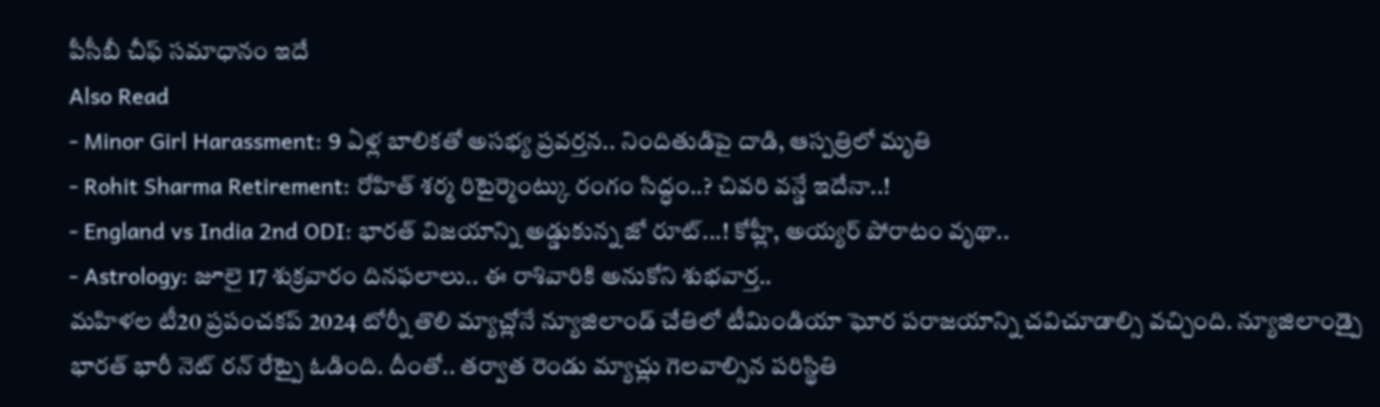పీసీబీ చీఫ్ సమాధానం ఇదే
Also Read
- Minor Girl Harassment: 9 ఏళ్ల బాలికతో అసభ్య ప్రవర్తన.. నిందితుడిపై దాడి, ఆస్పత్రిలో మృతి
- Rohit Sharma Retirement: రోహిత్ శర్మ రిటైర్మెంట్కు రంగం సిద్ధం..? చివరి వన్డే ఇదేనా..!
- England vs India 2nd ODI: భారత్ విజయాన్ని అడ్డుకున్న జో రూట్...! కోహ్లీ, అయ్యర్ పోరాటం వృథా..
- Astrology: జూలై 17 శుక్రవారం దినఫలాలు.. ఈ రాశివారికి అనుకోని శుభవార్త..
మహిళల టీ20 ప్రపంచకప్ 2024 టోర్నీ తొలి మ్యాచ్లోనే న్యూజిలాండ్ చేతిలో టీమిండియా ఘోర పరాజయాన్ని చవిచూడాల్సి వచ్చింది. న్యూజిలాండ్పై భారత్ భారీ నెట్ రన్ రేట్పై ఓడింది. దీంతో.. తర్వాత రెండు మ్యాచ్లు గెలవాల్సిన పరిస్థితి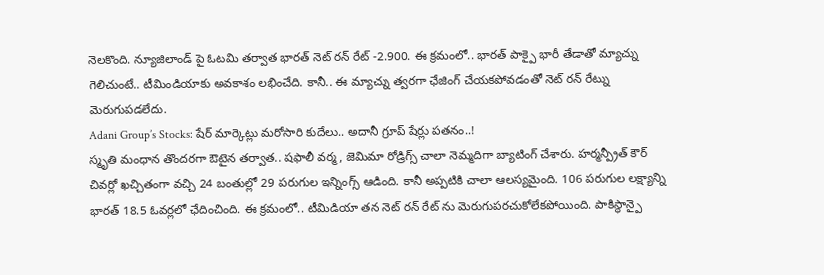నెలకొంది. న్యూజిలాండ్ పై ఓటమి తర్వాత భారత్ నెట్ రన్ రేట్ -2.900. ఈ క్రమంలో.. భారత్ పాక్పై భారీ తేడాతో మ్యాచ్ను గెలిచుంటే.. టీమిండియాకు అవకాశం లభించేది. కానీ.. ఈ మ్యాచ్ను త్వరగా ఛేజింగ్ చేయకపోవడంతో నెట్ రన్ రేట్ను మెరుగుపడలేదు.
Adani Group’s Stocks: షేర్ మార్కెట్లు మరోసారి కుదేలు.. అదానీ గ్రూప్ షేర్లు పతనం..!
స్మృతి మంధాన తొందరగా ఔటైన తర్వాత.. షఫాలీ వర్మ, జెమిమా రోడ్రిగ్స్ చాలా నెమ్మదిగా బ్యాటింగ్ చేశారు. హర్మన్ప్రీత్ కౌర్ చివర్లో ఖచ్చితంగా వచ్చి 24 బంతుల్లో 29 పరుగుల ఇన్నింగ్స్ ఆడింది. కానీ అప్పటికి చాలా ఆలస్యమైంది. 106 పరుగుల లక్ష్యాన్ని భారత్ 18.5 ఓవర్లలో ఛేదించింది. ఈ క్రమంలో.. టీమిడియా తన నెట్ రన్ రేట్ ను మెరుగుపరచుకోలేకపోయింది. పాకిస్థాన్పై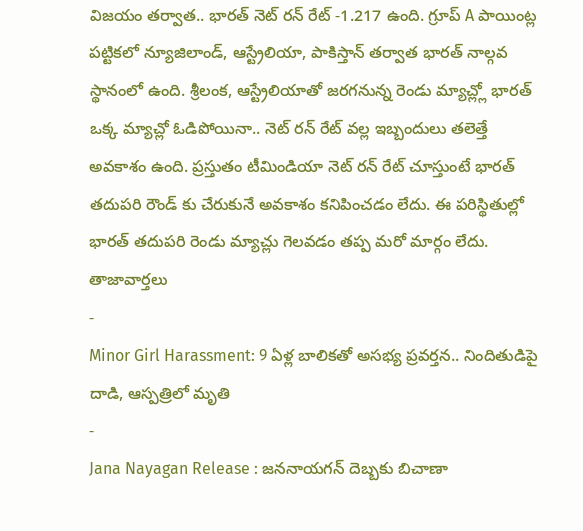విజయం తర్వాత.. భారత్ నెట్ రన్ రేట్ -1.217 ఉంది. గ్రూప్ A పాయింట్ల పట్టికలో న్యూజిలాండ్, ఆస్ట్రేలియా, పాకిస్తాన్ తర్వాత భారత్ నాల్గవ స్థానంలో ఉంది. శ్రీలంక, ఆస్ట్రేలియాతో జరగనున్న రెండు మ్యాచ్ల్లో భారత్ ఒక్క మ్యాచ్లో ఓడిపోయినా.. నెట్ రన్ రేట్ వల్ల ఇబ్బందులు తలెత్తే అవకాశం ఉంది. ప్రస్తుతం టీమిండియా నెట్ రన్ రేట్ చూస్తుంటే భారత్ తదుపరి రౌండ్ కు చేరుకునే అవకాశం కనిపించడం లేదు. ఈ పరిస్థితుల్లో భారత్ తదుపరి రెండు మ్యాచ్లు గెలవడం తప్ప మరో మార్గం లేదు.
తాజావార్తలు
-
Minor Girl Harassment: 9 ఏళ్ల బాలికతో అసభ్య ప్రవర్తన.. నిందితుడిపై దాడి, ఆస్పత్రిలో మృతి
-
Jana Nayagan Release : జననాయగన్ దెబ్బకు బిచాణా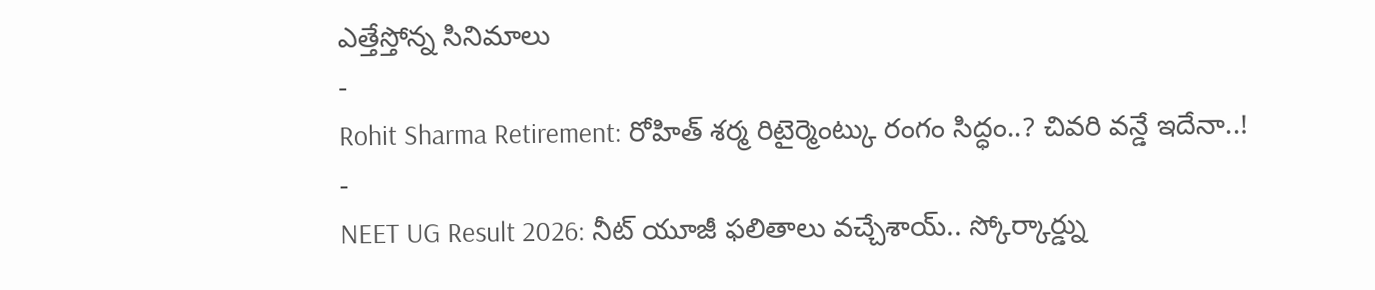ఎత్తేస్తోన్న సినిమాలు
-
Rohit Sharma Retirement: రోహిత్ శర్మ రిటైర్మెంట్కు రంగం సిద్ధం..? చివరి వన్డే ఇదేనా..!
-
NEET UG Result 2026: నీట్ యూజీ ఫలితాలు వచ్చేశాయ్.. స్కోర్కార్డ్ను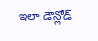ఇలా డౌన్లోడ్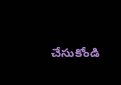చేసుకోండి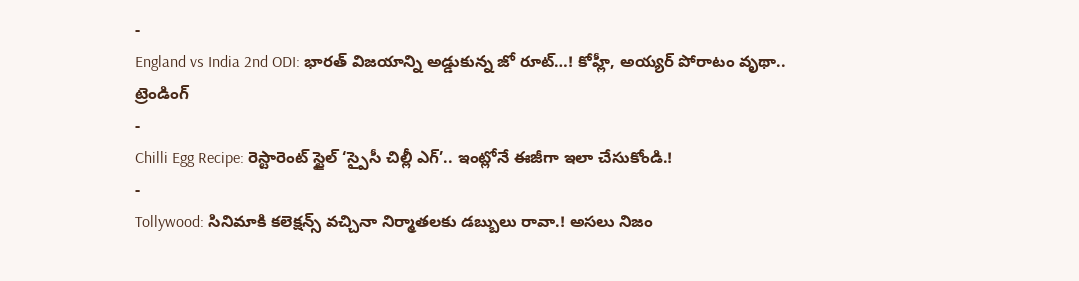-
England vs India 2nd ODI: భారత్ విజయాన్ని అడ్డుకున్న జో రూట్…! కోహ్లీ, అయ్యర్ పోరాటం వృథా..
ట్రెండింగ్
-
Chilli Egg Recipe: రెస్టారెంట్ స్టైల్ ‘స్పైసీ చిల్లీ ఎగ్’.. ఇంట్లోనే ఈజీగా ఇలా చేసుకోండి.!
-
Tollywood: సినిమాకి కలెక్షన్స్ వచ్చినా నిర్మాతలకు డబ్బులు రావా.! అసలు నిజం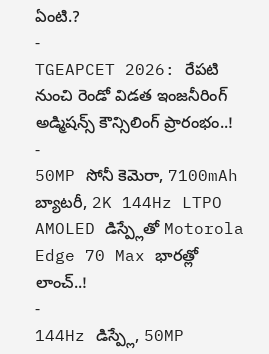ఏంటి.?
-
TGEAPCET 2026: రేపటి నుంచి రెండో విడత ఇంజనీరింగ్ అడ్మిషన్స్ కౌన్సిలింగ్ ప్రారంభం..!
-
50MP సోనీ కెమెరా, 7100mAh బ్యాటరీ, 2K 144Hz LTPO AMOLED డిస్ప్లేతో Motorola Edge 70 Max భారత్లో లాంచ్..!
-
144Hz డిస్ప్లే, 50MP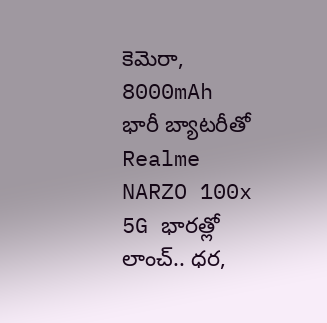కెమెరా, 8000mAh భారీ బ్యాటరీతో Realme NARZO 100x 5G భారత్లో లాంచ్.. ధర,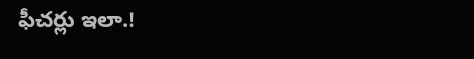ఫీచర్లు ఇలా.!